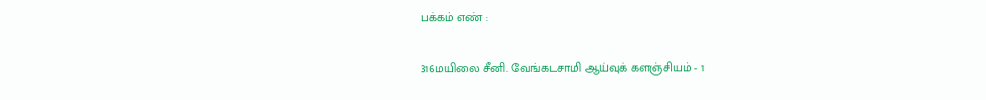பக்கம் எண் :

316மயிலை சீனி. வேங்கடசாமி ஆய்வுக் களஞ்சியம் - 1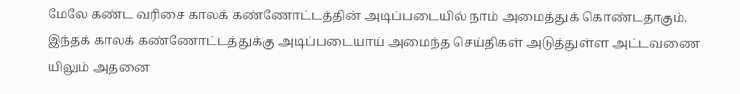மேலே கண்ட வரிசை காலக் கண்ணோட்டத்தின் அடிப்படையில் நாம் அமைத்துக் கொண்டதாகும். இந்தக் காலக் கண்ணோட்டத்துக்கு அடிப்படையாய் அமைந்த செய்திகள் அடுத்துள்ள அட்டவணை யிலும் அதனை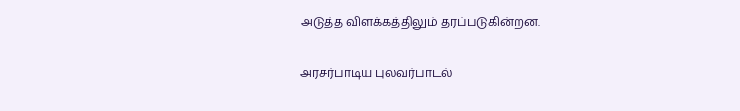அடுத்த விளக்கத்திலும் தரப்படுகின்றன.

அரசர்பாடிய புலவர்பாடல்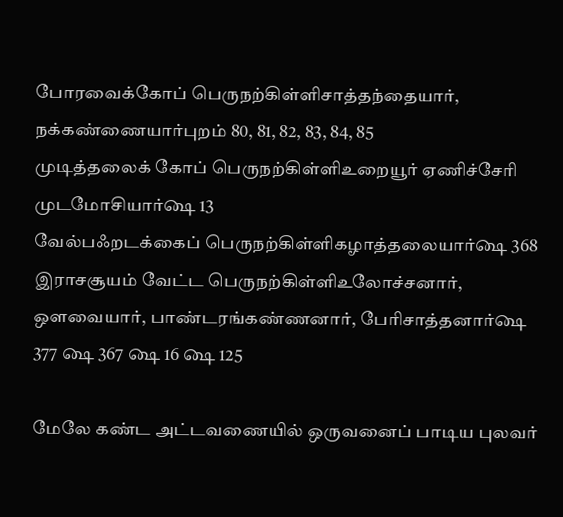போரவைக்கோப் பெருநற்கிள்ளிசாத்தந்தையார், நக்கண்ணையார்புறம் 80, 81, 82, 83, 84, 85
முடித்தலைக் கோப் பெருநற்கிள்ளிஉறையூர் ஏணிச்சேரி முடமோசியார்௸ 13
வேல்பஃறடக்கைப் பெருநற்கிள்ளிகழாத்தலையார்௸ 368
இராசசூயம் வேட்ட பெருநற்கிள்ளிஉலோச்சனார், ஒளவையார், பாண்டரங்கண்ணனார், பேரிசாத்தனார்௸ 377 ௸ 367 ௸ 16 ௸ 125

மேலே கண்ட அட்டவணையில் ஒருவனைப் பாடிய புலவர்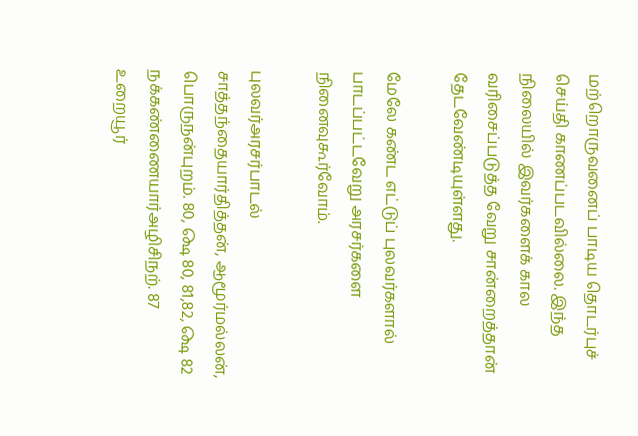மற்றொருவனைப் பாடிய தொடர்புச் செய்தி காணப்படவில்லை. இந்த நிலையில் இவர்களைக் கால வரிசைப்படுத்த வேறு சான்றைத்தான் தேடவேண்டியுள்ளது.

மேலே கண்ட எட்டுப் புலவர்களால் பாடப்பட்டவேறு அரசர்களை நினைவுகூர்வோம்.

புலவர்அரசர்பாடல்
சாத்தந்தையார்தித்தன், ஆமூர்மல்லன், பொருநன்புறம். 80, ௸ 80, 81,82, ௸ 82
நக்கண்ணையார்அழிசிநற். 87
உறையூர்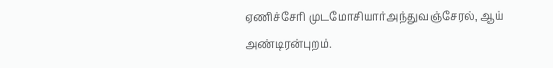ஏணிச்சேரி முடமோசியார்அந்துவஞ்சேரல், ஆய் அண்டிரன்புறம்.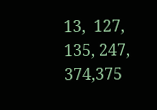13,  127, 135, 247, 374,375